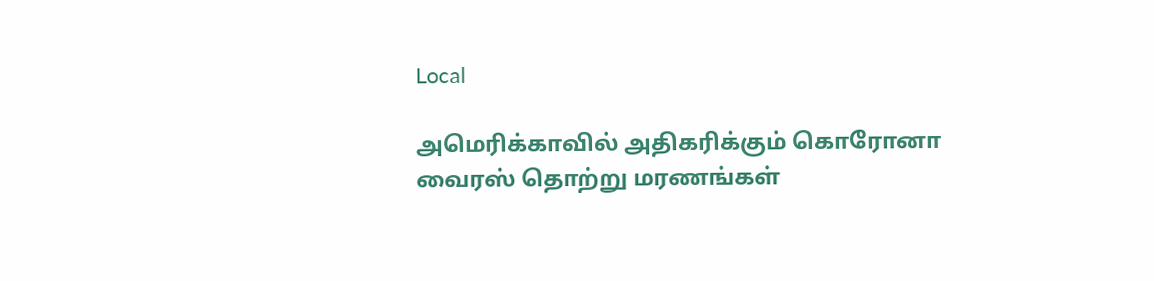Local

அமெரிக்காவில் அதிகரிக்கும் கொரோனா வைரஸ் தொற்று மரணங்கள்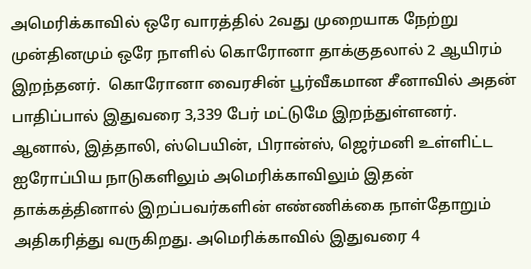அமெரிக்காவில் ஒரே வாரத்தில் 2வது முறையாக நேற்று முன்தினமும் ஒரே நாளில் கொரோனா தாக்குதலால் 2 ஆயிரம் இறந்தனர்.  கொரோனா வைரசின் பூர்வீகமான சீனாவில் அதன் பாதிப்பால் இதுவரை 3,339 பேர் மட்டுமே இறந்துள்ளனர். ஆனால், இத்தாலி, ஸ்பெயின், பிரான்ஸ், ஜெர்மனி உள்ளிட்ட ஐரோப்பிய நாடுகளிலும் அமெரிக்காவிலும் இதன் தாக்கத்தினால் இறப்பவர்களின் எண்ணிக்கை நாள்தோறும் அதிகரித்து வருகிறது. அமெரிக்காவில் இதுவரை 4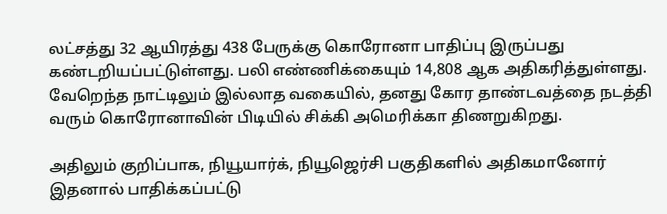லட்சத்து 32 ஆயிரத்து 438 பேருக்கு கொரோனா பாதிப்பு இருப்பது கண்டறியப்பட்டுள்ளது. பலி எண்ணிக்கையும் 14,808 ஆக அதிகரித்துள்ளது. வேறெந்த நாட்டிலும் இல்லாத வகையில், தனது கோர தாண்டவத்தை நடத்தி வரும் கொரோனாவின் பிடியில் சிக்கி அமெரிக்கா திணறுகிறது.

அதிலும் குறிப்பாக, நியூயார்க், நியூஜெர்சி பகுதிகளில் அதிகமானோர் இதனால் பாதிக்கப்பட்டு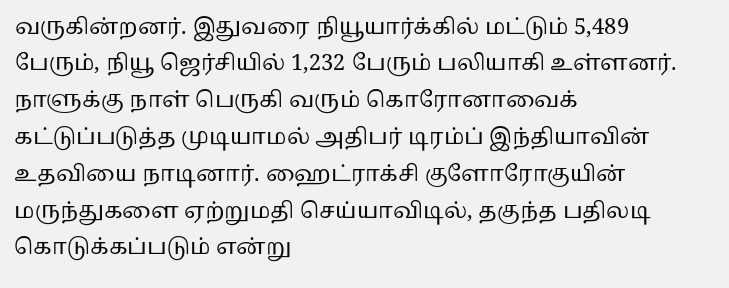வருகின்றனர். இதுவரை நியூயார்க்கில் மட்டும் 5,489 பேரும், நியூ ஜெர்சியில் 1,232 பேரும் பலியாகி உள்ளனர். நாளுக்கு நாள் பெருகி வரும் கொரோனாவைக் கட்டுப்படுத்த முடியாமல் அதிபர் டிரம்ப் இந்தியாவின் உதவியை நாடினார். ஹைட்ராக்சி குளோரோகுயின் மருந்துகளை ஏற்றுமதி செய்யாவிடில், தகுந்த பதிலடி கொடுக்கப்படும் என்று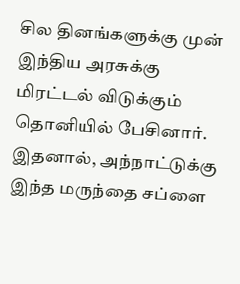சில தினங்களுக்கு முன் இந்திய அரசுக்கு மிரட்டல் விடுக்கும் தொனியில் பேசினார். இதனால், அந்நாட்டுக்கு இந்த மருந்தை சப்ளை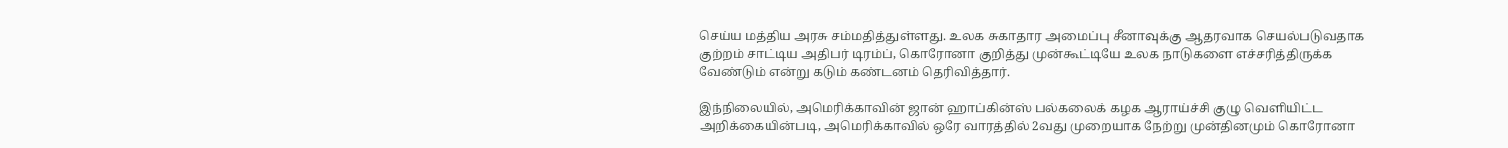செய்ய மத்திய அரசு சம்மதித்துள்ளது. உலக சுகாதார அமைப்பு சீனாவுக்கு ஆதரவாக செயல்படுவதாக குற்றம் சாட்டிய அதிபர் டிரம்ப், கொரோனா குறித்து முன்கூட்டியே உலக நாடுகளை எச்சரித்திருக்க வேண்டும் என்று கடும் கண்டனம் தெரிவித்தார்.

இந்நிலையில், அமெரிக்காவின் ஜான் ஹாப்கின்ஸ் பல்கலைக் கழக ஆராய்ச்சி குழு வெளியிட்ட அறிக்கையின்படி, அமெரிக்காவில் ஒரே வாரத்தில் 2வது முறையாக நேற்று முன்தினமும் கொரோனா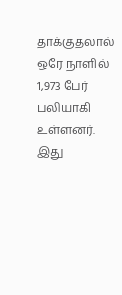தாக்குதலால் ஒரே நாளில் 1,973 பேர் பலியாகி உள்ளனர். இது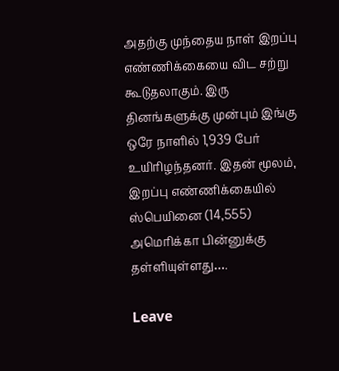அதற்கு முந்தைய நாள் இறப்பு எண்ணிக்கையை விட சற்று கூடுதலாகும். இரு தினங்களுக்கு முன்பும் இங்கு ஒரே நாளில் 1,939 பேர் உயிரிழந்தனர். இதன் மூலம், இறப்பு எண்ணிக்கையில் ஸ்பெயினை (14,555) அமெரிக்கா பின்னுக்கு தள்ளியுள்ளது….

Leave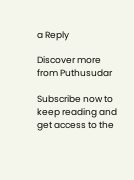a Reply

Discover more from Puthusudar

Subscribe now to keep reading and get access to the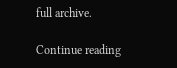full archive.

Continue reading